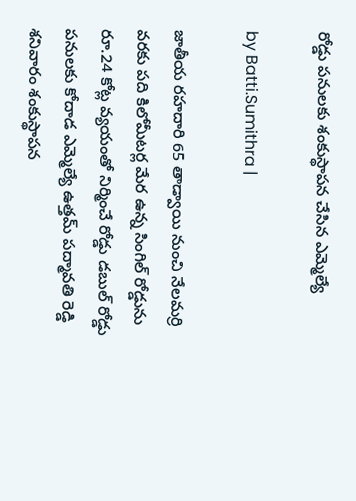రోడ్డు పనులకు శంకుస్థాపన చేసిన ఎమ్మెల్యే

by Batti.Sumithra |

జాతీయ రహదారి 65 తాడ్వాయి నుంచి నేలమర్రి వరకు పది కిలోమీటర్ల మేర ఉన్న సింగిల్ రోడ్డును రూ.24 కోట్ల వ్యయంతో నిర్మించే రోడ్డు డబుల్ రోడ్డు పనులకు కోదాడ ఎమ్మెల్యే ఉత్తమ్ పద్మావతి రెడ్డి శనివారం శంకుస్థాపన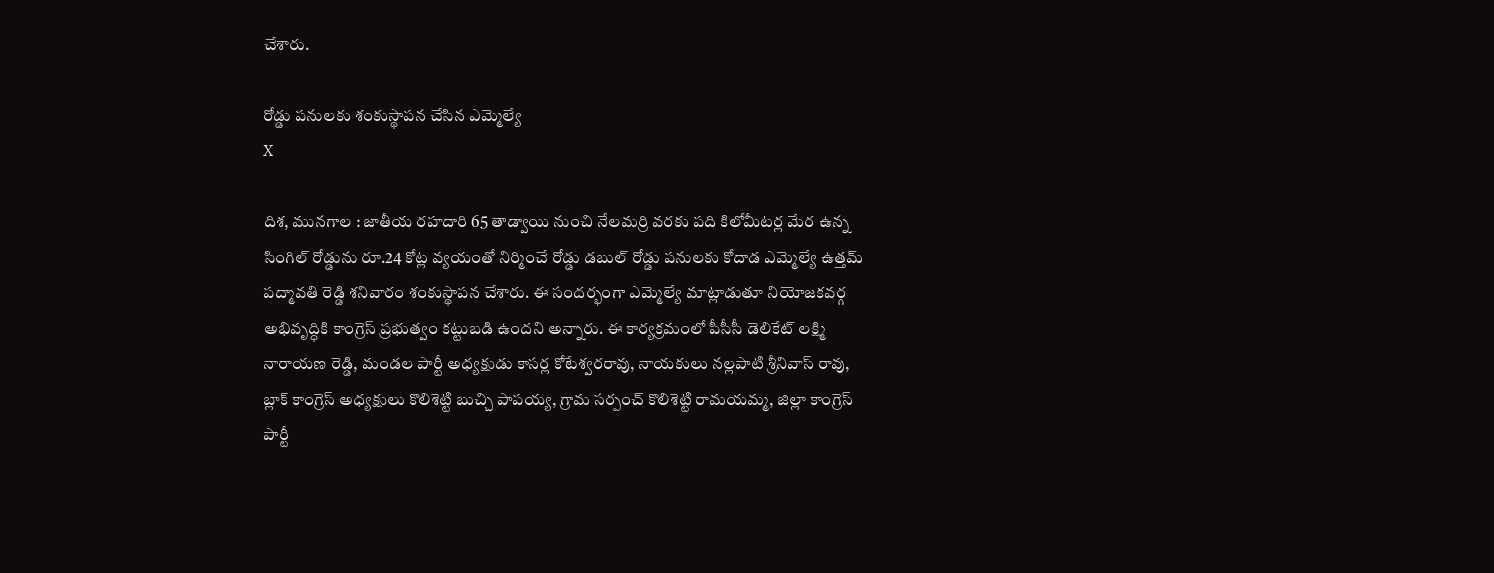చేశారు.

రోడ్డు పనులకు శంకుస్థాపన చేసిన ఎమ్మెల్యే
X

దిశ, మునగాల : జాతీయ రహదారి 65 తాడ్వాయి నుంచి నేలమర్రి వరకు పది కిలోమీటర్ల మేర ఉన్న సింగిల్ రోడ్డును రూ.24 కోట్ల వ్యయంతో నిర్మించే రోడ్డు డబుల్ రోడ్డు పనులకు కోదాడ ఎమ్మెల్యే ఉత్తమ్ పద్మావతి రెడ్డి శనివారం శంకుస్థాపన చేశారు. ఈ సందర్భంగా ఎమ్మెల్యే మాట్లాడుతూ నియోజకవర్గ అభివృద్ధికి కాంగ్రెస్ ప్రభుత్వం కట్టుబడి ఉందని అన్నారు. ఈ కార్యక్రమంలో పీసీసీ డెలికేట్ లక్ష్మి నారాయణ రెడ్డి, మండల పార్టీ అధ్యక్షుడు కాసర్ల కోటేశ్వరరావు, నాయకులు నల్లపాటి శ్రీనివాస్ రావు, బ్లాక్ కాంగ్రెస్ అధ్యక్షులు కొలిశెట్టి బుచ్చి పాపయ్య, గ్రామ సర్పంచ్ కొలిశెట్టి రామయమ్మ, జిల్లా కాంగ్రెస్ పార్టీ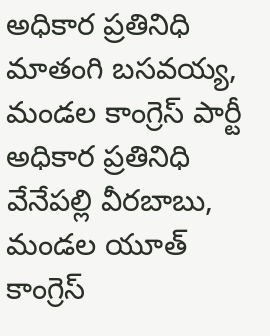అధికార ప్రతినిధి మాతంగి బసవయ్య, మండల కాంగ్రెస్ పార్టీ అధికార ప్రతినిధి వేనేపల్లి వీరబాబు, మండల యూత్ కాంగ్రెస్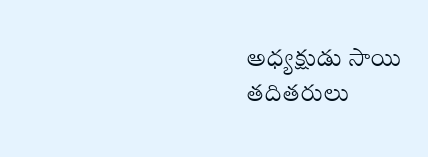అధ్యక్షుడు సాయి తదితరులు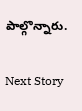పాల్గొన్నారు.

Next Story